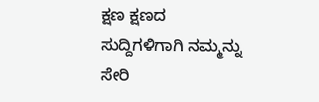ಕ್ಷಣ ಕ್ಷಣದ ಸುದ್ದಿಗಳಿಗಾಗಿ ನಮ್ಮನ್ನು ಸೇರಿ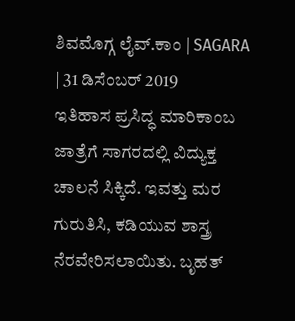ಶಿವಮೊಗ್ಗ ಲೈವ್.ಕಾಂ | SAGARA | 31 ಡಿಸೆಂಬರ್ 2019
ಇತಿಹಾಸ ಪ್ರಸಿದ್ಧ ಮಾರಿಕಾಂಬ ಜಾತ್ರೆಗೆ ಸಾಗರದಲ್ಲಿ ವಿದ್ಯುಕ್ತ ಚಾಲನೆ ಸಿಕ್ಕಿದೆ. ಇವತ್ತು ಮರ ಗುರುತಿಸಿ, ಕಡಿಯುವ ಶಾಸ್ತ್ರ ನೆರವೇರಿಸಲಾಯಿತು. ಬೃಹತ್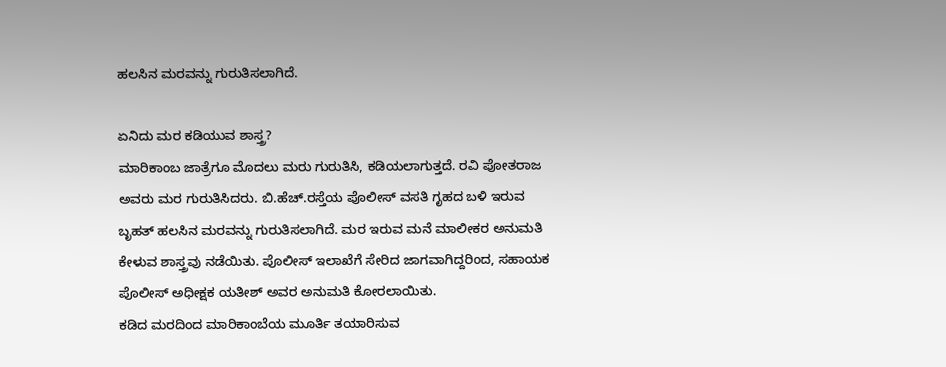ಹಲಸಿನ ಮರವನ್ನು ಗುರುತಿಸಲಾಗಿದೆ.

ಏನಿದು ಮರ ಕಡಿಯುವ ಶಾಸ್ತ್ರ?
ಮಾರಿಕಾಂಬ ಜಾತ್ರೆಗೂ ಮೊದಲು ಮರು ಗುರುತಿಸಿ, ಕಡಿಯಲಾಗುತ್ತದೆ. ರವಿ ಪೋತರಾಜ ಅವರು ಮರ ಗುರುತಿಸಿದರು. ಬಿ.ಹೆಚ್.ರಸ್ತೆಯ ಪೊಲೀಸ್ ವಸತಿ ಗೃಹದ ಬಳಿ ಇರುವ ಬೃಹತ್ ಹಲಸಿನ ಮರವನ್ನು ಗುರುತಿಸಲಾಗಿದೆ. ಮರ ಇರುವ ಮನೆ ಮಾಲೀಕರ ಅನುಮತಿ ಕೇಳುವ ಶಾಸ್ತ್ರವು ನಡೆಯಿತು. ಪೊಲೀಸ್ ಇಲಾಖೆಗೆ ಸೇರಿದ ಜಾಗವಾಗಿದ್ದರಿಂದ, ಸಹಾಯಕ ಪೊಲೀಸ್ ಅಧೀಕ್ಷಕ ಯತೀಶ್ ಅವರ ಅನುಮತಿ ಕೋರಲಾಯಿತು.
ಕಡಿದ ಮರದಿಂದ ಮಾರಿಕಾಂಬೆಯ ಮೂರ್ತಿ ತಯಾರಿಸುವ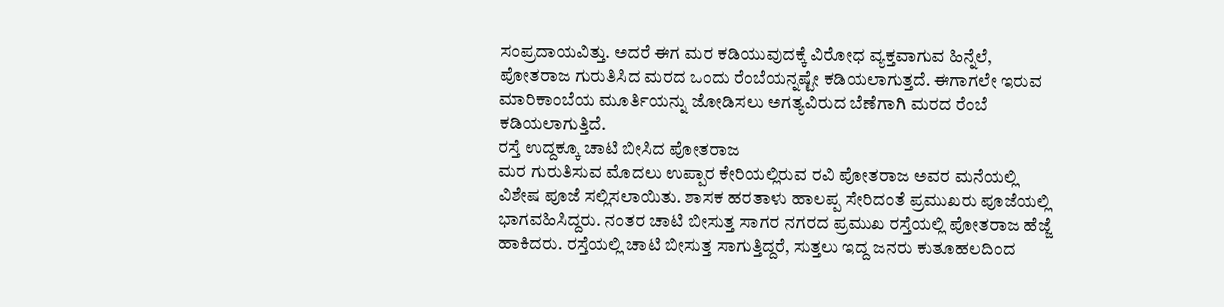ಸಂಪ್ರದಾಯವಿತ್ತು. ಅದರೆ ಈಗ ಮರ ಕಡಿಯುವುದಕ್ಕೆ ವಿರೋಧ ವ್ಯಕ್ತವಾಗುವ ಹಿನ್ನೆಲೆ, ಪೋತರಾಜ ಗುರುತಿಸಿದ ಮರದ ಒಂದು ರೆಂಬೆಯನ್ನಷ್ಟೇ ಕಡಿಯಲಾಗುತ್ತದೆ. ಈಗಾಗಲೇ ಇರುವ ಮಾರಿಕಾಂಬೆಯ ಮೂರ್ತಿಯನ್ನು ಜೋಡಿಸಲು ಅಗತ್ಯವಿರುದ ಬೆಣೆಗಾಗಿ ಮರದ ರೆಂಬೆ ಕಡಿಯಲಾಗುತ್ತಿದೆ.
ರಸ್ತೆ ಉದ್ದಕ್ಕೂ ಚಾಟಿ ಬೀಸಿದ ಪೋತರಾಜ
ಮರ ಗುರುತಿಸುವ ಮೊದಲು ಉಪ್ಪಾರ ಕೇರಿಯಲ್ಲಿರುವ ರವಿ ಪೋತರಾಜ ಅವರ ಮನೆಯಲ್ಲಿ ವಿಶೇಷ ಪೂಜೆ ಸಲ್ಲಿಸಲಾಯಿತು. ಶಾಸಕ ಹರತಾಳು ಹಾಲಪ್ಪ ಸೇರಿದಂತೆ ಪ್ರಮುಖರು ಪೂಜೆಯಲ್ಲಿ ಭಾಗವಹಿಸಿದ್ದರು. ನಂತರ ಚಾಟಿ ಬೀಸುತ್ತ ಸಾಗರ ನಗರದ ಪ್ರಮುಖ ರಸ್ತೆಯಲ್ಲಿ ಪೋತರಾಜ ಹೆಜ್ಜೆ ಹಾಕಿದರು. ರಸ್ತೆಯಲ್ಲಿ ಚಾಟಿ ಬೀಸುತ್ತ ಸಾಗುತ್ತಿದ್ದರೆ, ಸುತ್ತಲು ಇದ್ದ ಜನರು ಕುತೂಹಲದಿಂದ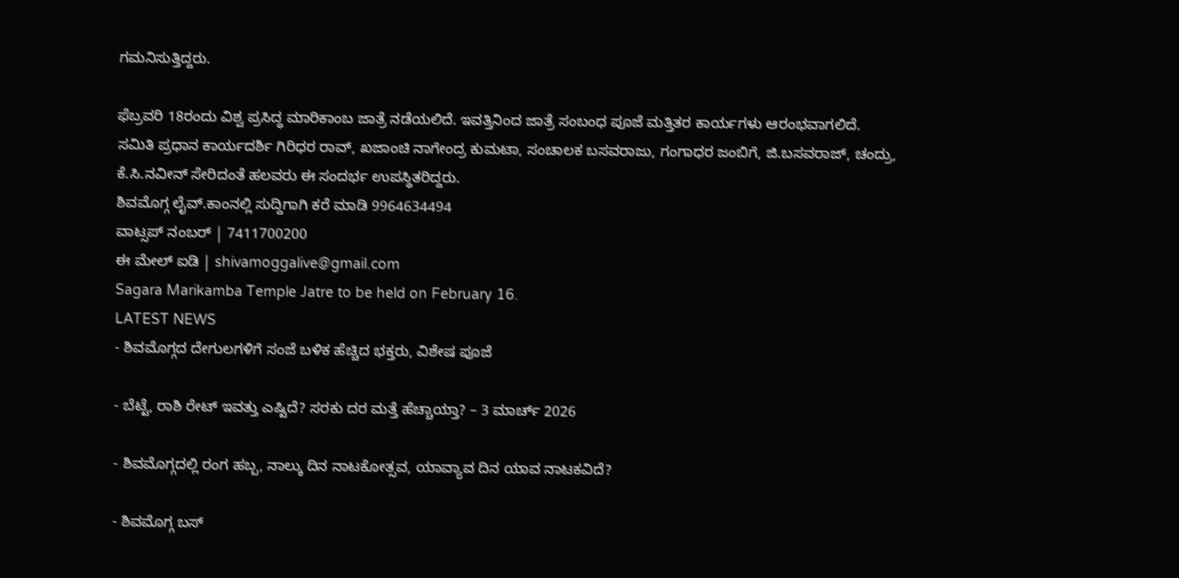ಗಮನಿಸುತ್ತಿದ್ದರು.

ಫೆಬ್ರವರಿ 18ರಂದು ವಿಶ್ವ ಪ್ರಸಿದ್ಧ ಮಾರಿಕಾಂಬ ಜಾತ್ರೆ ನಡೆಯಲಿದೆ. ಇವತ್ತಿನಿಂದ ಜಾತ್ರೆ ಸಂಬಂಧ ಪೂಜೆ ಮತ್ತಿತರ ಕಾರ್ಯಗಳು ಆರಂಭವಾಗಲಿದೆ.
ಸಮಿತಿ ಪ್ರಧಾನ ಕಾರ್ಯದರ್ಶಿ ಗಿರಿಧರ ರಾವ್, ಖಜಾಂಚಿ ನಾಗೇಂದ್ರ ಕುಮಟಾ, ಸಂಚಾಲಕ ಬಸವರಾಜು, ಗಂಗಾಧರ ಜಂಬಿಗೆ, ಜಿ.ಬಸವರಾಜ್, ಚಂದ್ರು, ಕೆ.ಸಿ.ನವೀನ್ ಸೇರಿದಂತೆ ಹಲವರು ಈ ಸಂದರ್ಭ ಉಪಸ್ಥಿತರಿದ್ದರು.
ಶಿವಮೊಗ್ಗ ಲೈವ್.ಕಾಂನಲ್ಲಿ ಸುದ್ದಿಗಾಗಿ ಕರೆ ಮಾಡಿ 9964634494
ವಾಟ್ಸಪ್ ನಂಬರ್ | 7411700200
ಈ ಮೇಲ್ ಐಡಿ | shivamoggalive@gmail.com
Sagara Marikamba Temple Jatre to be held on February 16.
LATEST NEWS
- ಶಿವಮೊಗ್ಗದ ದೇಗುಲಗಳಿಗೆ ಸಂಜೆ ಬಳಿಕ ಹೆಚ್ಚಿದ ಭಕ್ತರು, ವಿಶೇಷ ಪೂಜೆ

- ಬೆಟ್ಟೆ, ರಾಶಿ ರೇಟ್ ಇವತ್ತು ಎಷ್ಟಿದೆ? ಸರಕು ದರ ಮತ್ತೆ ಹೆಚ್ಚಾಯ್ತಾ? – 3 ಮಾರ್ಚ್ 2026

- ಶಿವಮೊಗ್ಗದಲ್ಲಿ ರಂಗ ಹಬ್ಬ, ನಾಲ್ಕು ದಿನ ನಾಟಕೋತ್ಸವ, ಯಾವ್ಯಾವ ದಿನ ಯಾವ ನಾಟಕವಿದೆ?

- ಶಿವಮೊಗ್ಗ ಬಸ್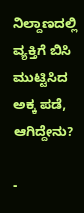ನಿಲ್ದಾಣದಲ್ಲಿ ವ್ಯಕ್ತಿಗೆ ಬಿಸಿ ಮುಟ್ಟಿಸಿದ ಅಕ್ಕ ಪಡೆ, ಆಗಿದ್ದೇನು?

-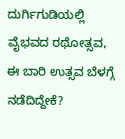ದುರ್ಗಿಗುಡಿಯಲ್ಲಿ ವೈಭವದ ರಥೋತ್ಸವ, ಈ ಬಾರಿ ಉತ್ಸವ ಬೆಳಗ್ಗೆ ನಡೆದಿದ್ದೇಕೆ?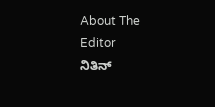About The Editor
ನಿತಿನ್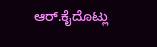ಆರ್.ಕೈದೊಟ್ಲು